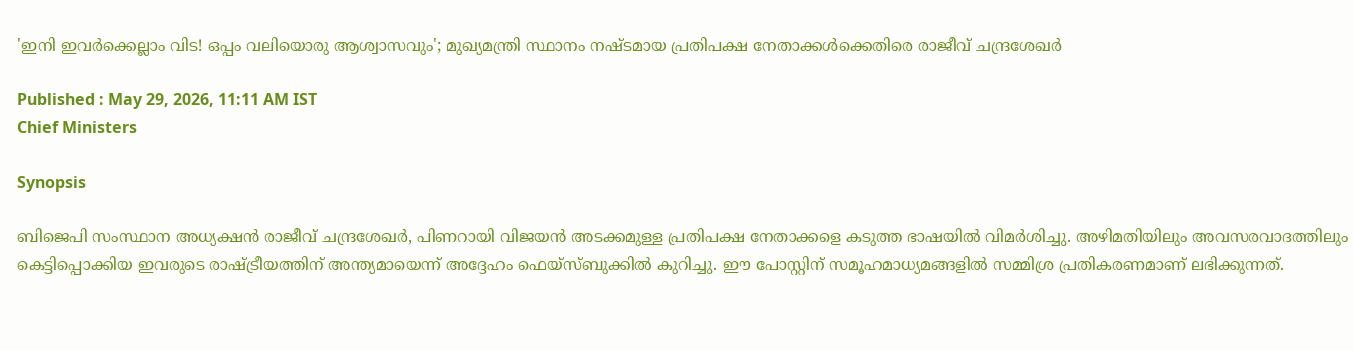'ഇനി ഇവർക്കെല്ലാം വിട! ഒപ്പം വലിയൊരു ആശ്വാസവും'; മുഖ്യമന്ത്രി സ്ഥാനം നഷ്ടമായ പ്രതിപക്ഷ നേതാക്കൾക്കെതിരെ രാജീവ് ചന്ദ്രശേഖർ

Published : May 29, 2026, 11:11 AM IST
Chief Ministers

Synopsis

ബിജെപി സംസ്ഥാന അധ്യക്ഷൻ രാജീവ് ചന്ദ്രശേഖർ, പിണറായി വിജയൻ അടക്കമുള്ള പ്രതിപക്ഷ നേതാക്കളെ കടുത്ത ഭാഷയിൽ വിമർശിച്ചു. അഴിമതിയിലും അവസരവാദത്തിലും കെട്ടിപ്പൊക്കിയ ഇവരുടെ രാഷ്ട്രീയത്തിന് അന്ത്യമായെന്ന് അദ്ദേഹം ഫെയ്‌സ്ബുക്കിൽ കുറിച്ചു. ഈ പോസ്റ്റിന് സമൂഹമാധ്യമങ്ങളിൽ സമ്മിശ്ര പ്രതികരണമാണ് ലഭിക്കുന്നത്.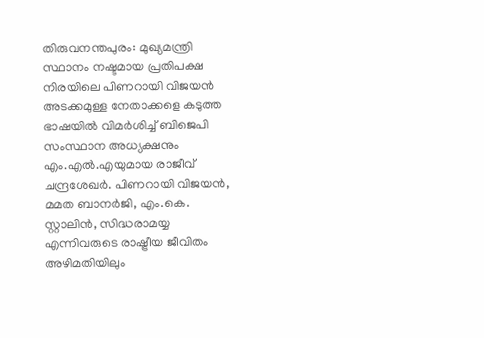തിരുവനന്തപുരം: മുഖ്യമന്ത്രി സ്ഥാനം നഷ്ടമായ പ്രതിപക്ഷ നിരയിലെ പിണറായി വിജയൻ അടക്കമുള്ള നേതാക്കളെ കടുത്ത ഭാഷയിൽ വിമർശിച്ച് ബിജെപി സംസ്ഥാന അധ്യക്ഷനും എം.എൽ.എയുമായ രാജീവ് ചന്ദ്രശേഖർ. പിണറായി വിജയൻ, മമത ബാനർജി, എം.കെ. സ്റ്റാലിൻ, സിദ്ധരാമയ്യ എന്നിവരുടെ രാഷ്ട്രീയ ജീവിതം അഴിമതിയിലും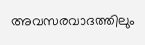അവസരവാദത്തിലും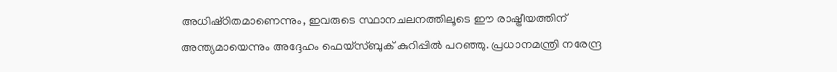അധിഷ്‌ഠിതമാണെന്നും, ഇവരുടെ സ്ഥാനചലനത്തിലൂടെ ഈ രാഷ്ട്രീയത്തിന് അന്ത്യമായെന്നും അദ്ദേഹം ഫെയ്‌സ്ബുക് കുറിപ്പിൽ പറഞ്ഞു. പ്രധാനമന്ത്രി നരേന്ദ്ര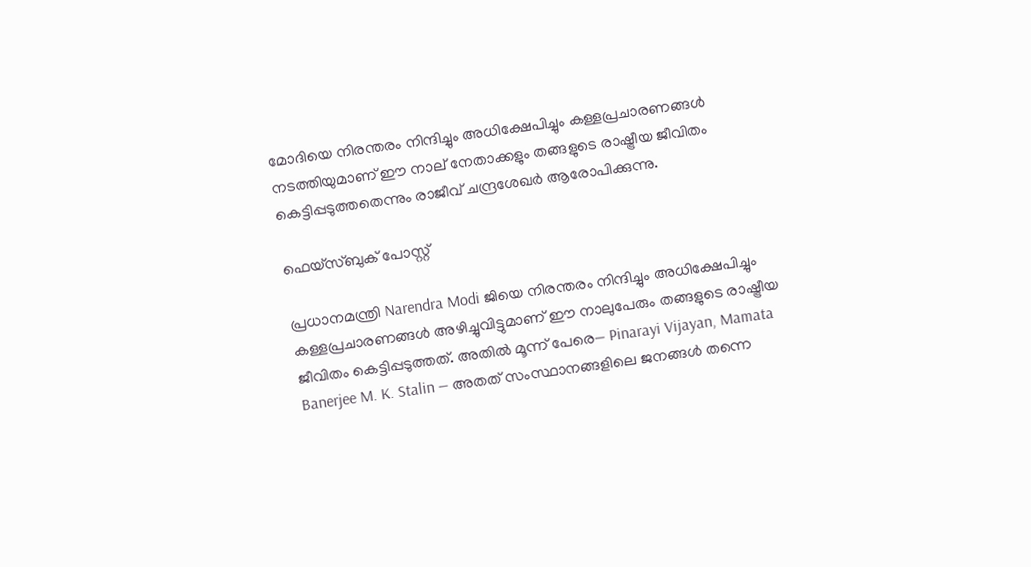മോദിയെ നിരന്തരം നിന്ദിച്ചും അധിക്ഷേപിച്ചും കള്ളപ്രചാരണങ്ങൾ നടത്തിയുമാണ് ഈ നാല് നേതാക്കളും തങ്ങളുടെ രാഷ്ട്രീയ ജീവിതം കെട്ടിപ്പടുത്തതെന്നും രാജീവ് ചന്ദ്രശേഖർ ആരോപിക്കുന്നു.

ഫെയ്‌സ്ബുക് പോസ്റ്റ്

പ്രധാനമന്ത്രി Narendra Modi ജിയെ നിരന്തരം നിന്ദിച്ചും അധിക്ഷേപിച്ചും കള്ളപ്രചാരണങ്ങൾ അഴിച്ചുവിട്ടുമാണ് ഈ നാലുപേരും തങ്ങളുടെ രാഷ്ട്രീയ ജീവിതം കെട്ടിപ്പടുത്തത്. അതിൽ മൂന്ന് പേരെ— Pinarayi Vijayan, Mamata Banerjee M. K. Stalin — അതത് സംസ്ഥാനങ്ങളിലെ ജനങ്ങൾ തന്നെ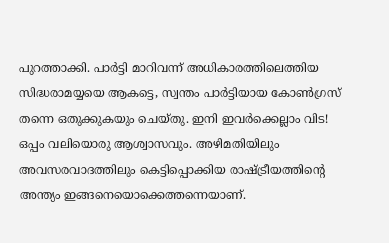പുറത്താക്കി. പാർട്ടി മാറിവന്ന് അധികാരത്തിലെത്തിയ സിദ്ധരാമയ്യയെ ആകട്ടെ, സ്വന്തം പാർട്ടിയായ കോൺഗ്രസ് തന്നെ ഒതുക്കുകയും ചെയ്തു. ഇനി ഇവർക്കെല്ലാം വിട! ഒപ്പം വലിയൊരു ആശ്വാസവും. അഴിമതിയിലും അവസരവാദത്തിലും കെട്ടിപ്പൊക്കിയ രാഷ്ട്രീയത്തിന്റെ അന്ത്യം ഇങ്ങനെയൊക്കെത്തന്നെയാണ്.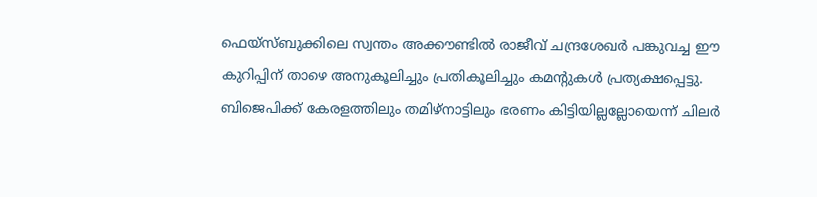ഫെയ്‌സ്ബുക്കിലെ സ്വന്തം അക്കൗണ്ടിൽ രാജീവ് ചന്ദ്രശേഖർ പങ്കുവച്ച ഈ കുറിപ്പിന് താഴെ അനുകൂലിച്ചും പ്രതികൂലിച്ചും കമൻ്റുകൾ പ്രത്യക്ഷപ്പെട്ടു. ബിജെപിക്ക് കേരളത്തിലും തമിഴ്‌നാട്ടിലും ഭരണം കിട്ടിയില്ലല്ലോയെന്ന് ചിലർ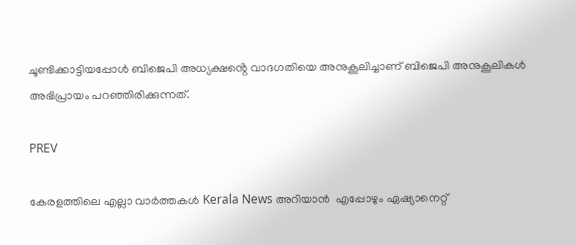ചൂണ്ടിക്കാട്ടിയപ്പോൾ ബിജെപി അധ്യക്ഷൻ്റെ വാദഗതിയെ അനുകൂലിച്ചാണ് ബിജെപി അനുകൂലികൾ അഭിപ്രായം പറഞ്ഞിരിക്കുന്നത്.

PREV

കേരളത്തിലെ എല്ലാ വാർത്തകൾ Kerala News അറിയാൻ  എപ്പോഴും ഏഷ്യാനെറ്റ്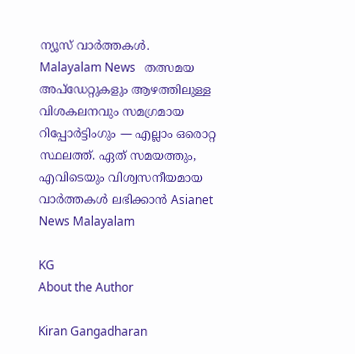ന്യൂസ് വാർത്തകൾ.  Malayalam News   തത്സമയ അപ്‌ഡേറ്റുകളും ആഴത്തിലുള്ള വിശകലനവും സമഗ്രമായ റിപ്പോർട്ടിംഗും — എല്ലാം ഒരൊറ്റ സ്ഥലത്ത്. ഏത് സമയത്തും, എവിടെയും വിശ്വസനീയമായ വാർത്തകൾ ലഭിക്കാൻ Asianet News Malayalam

KG
About the Author

Kiran Gangadharan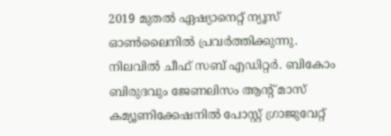2019 മുതല്‍ ഏഷ്യാനെറ്റ് ന്യൂസ് ഓണ്‍ലൈനില്‍ പ്രവര്‍ത്തിക്കുന്നു. നിലവില്‍ ചീഫ് സബ് എഡിറ്റർ. ബികോം ബിരുദവും ജേണലിസം ആൻ്റ് മാസ് കമ്യൂണിക്കേഷനിൽ പോസ്റ്റ് ഗ്രാജുവേറ്റ്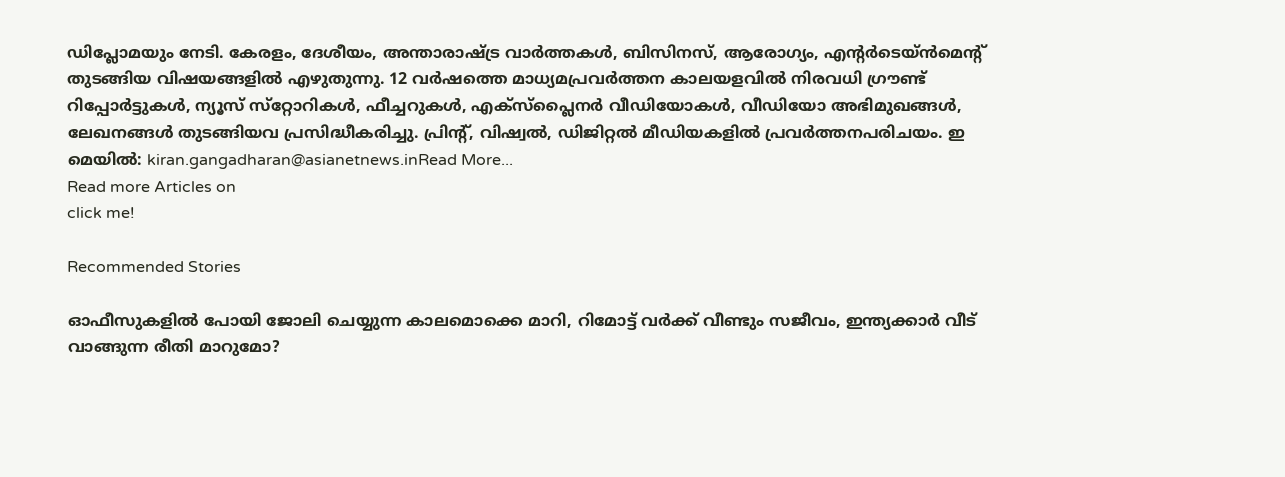ഡിപ്ലോമയും നേടി. കേരളം, ദേശീയം, അന്താരാഷ്ട്ര വാര്‍ത്തകള്‍, ബിസിനസ്, ആരോഗ്യം, എന്റർടെയ്ൻമെൻ്റ് തുടങ്ങിയ വിഷയങ്ങളില്‍ എഴുതുന്നു. 12 വര്‍ഷത്തെ മാധ്യമപ്രവര്‍ത്തന കാലയളവില്‍ നിരവധി ഗ്രൗണ്ട് റിപ്പോര്‍ട്ടുകള്‍, ന്യൂസ് സ്‌റ്റോറികള്‍, ഫീച്ചറുകള്‍, എക്‌സ്‌പ്ലൈന‍ർ വീഡിയോകൾ, വീഡിയോ അഭിമുഖങ്ങള്‍, ലേഖനങ്ങള്‍ തുടങ്ങിയവ പ്രസിദ്ധീകരിച്ചു. പ്രിന്റ്, വിഷ്വല്‍, ഡിജിറ്റല്‍ മീഡിയകളില്‍ പ്രവര്‍ത്തനപരിചയം. ഇ മെയില്‍: kiran.gangadharan@asianetnews.inRead More...
Read more Articles on
click me!

Recommended Stories

ഓഫീസുകളിൽ പോയി ജോലി ചെയ്യുന്ന കാലമൊക്കെ മാറി, റിമോട്ട് വര്‍ക്ക് വീണ്ടും സജീവം, ഇന്ത്യക്കാര്‍ വീട് വാങ്ങുന്ന രീതി മാറുമോ?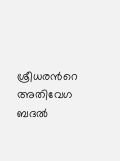ശ്രീധരന്‍റെ അതിവേഗ ബദൽ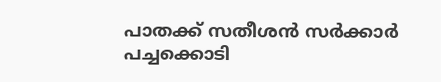പാതക്ക് സതീശൻ സർക്കാർ പച്ചക്കൊടി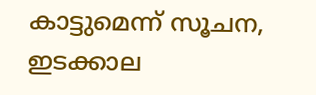കാട്ടുമെന്ന് സൂചന, ഇടക്കാല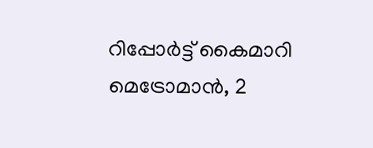റിപ്പോർട്ട് കൈമാറി മെട്രോമാൻ, 2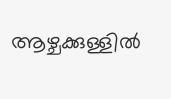ആഴ്ചക്കുള്ളിൽ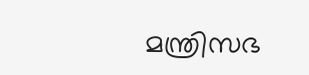മന്ത്രിസഭ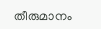തീരുമാനം